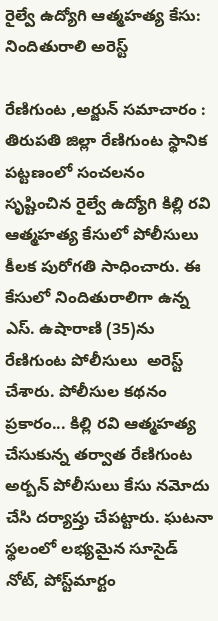రైల్వే ఉద్యోగి ఆత్మహత్య కేసు: నిందితురాలి అరెస్ట్

రేణిగుంట ,అర్జున్ సమాచారం : తిరుపతి జిల్లా రేణిగుంట స్థానిక పట్టణంలో సంచలనం సృష్టించిన రైల్వే ఉద్యోగి కిల్లి రవి ఆత్మహత్య కేసులో పోలీసులు కీలక పురోగతి సాధించారు. ఈ కేసులో నిందితురాలిగా ఉన్న ఎస్. ఉషారాణి (35)ను రేణిగుంట పోలీసులు  అరెస్ట్ చేశారు. పోలీసుల కథనం ప్రకారం... కిల్లి రవి ఆత్మహత్య చేసుకున్న తర్వాత రేణిగుంట అర్బన్ పోలీసులు కేసు నమోదు చేసి దర్యాప్తు చేపట్టారు. ఘటనా స్థలంలో లభ్యమైన సూసైడ్ నోట్, పోస్ట్‌మార్టం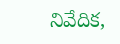నివేదిక,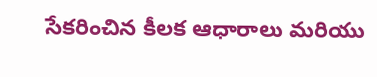సేకరించిన కీలక ఆధారాలు మరియు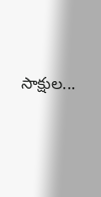సాక్షుల...